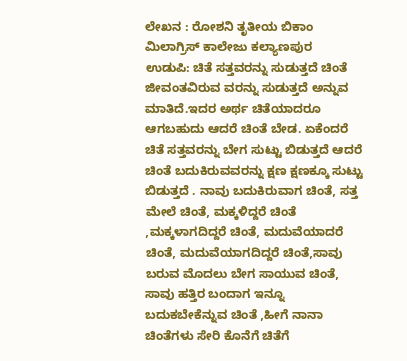ಲೇಖನ : ರೋಶನಿ ತೃತೀಯ ಬಿಕಾಂ ಮಿಲಾಗ್ರಿಸ್ ಕಾಲೇಜು ಕಲ್ಯಾಣಪುರ
ಉಡುಪಿ: ಚಿತೆ ಸತ್ತವರನ್ನು ಸುಡುತ್ತದೆ ಚಿಂತೆ ಜೀವಂತವಿರುವ ವರನ್ನು ಸುಡುತ್ತದೆ ಅನ್ನುವ ಮಾತಿದೆ.ಇದರ ಅರ್ಥ ಚಿತೆಯಾದರೂ ಆಗಬಹುದು ಆದರೆ ಚಿಂತೆ ಬೇಡ. ಏಕೆಂದರೆ ಚಿತೆ ಸತ್ತವರನ್ನು ಬೇಗ ಸುಟ್ಟು ಬಿಡುತ್ತದೆ ಆದರೆ ಚಿಂತೆ ಬದುಕಿರುವವರನ್ನು ಕ್ಷಣ ಕ್ಷಣಕ್ಕೂ ಸುಟ್ಟು ಬಿಡುತ್ತದೆ . ನಾವು ಬದುಕಿರುವಾಗ ಚಿಂತೆ, ಸತ್ತ ಮೇಲೆ ಚಿಂತೆ, ಮಕ್ಕಳಿದ್ದರೆ ಚಿಂತೆ ,ಮಕ್ಕಳಾಗದಿದ್ದರೆ ಚಿಂತೆ, ಮದುವೆಯಾದರೆ ಚಿಂತೆ, ಮದುವೆಯಾಗದಿದ್ದರೆ ಚಿಂತೆ,ಸಾವು ಬರುವ ಮೊದಲು ಬೇಗ ಸಾಯುವ ಚಿಂತೆ, ಸಾವು ಹತ್ತಿರ ಬಂದಾಗ ಇನ್ನೂ ಬದುಕಬೇಕೆನ್ನುವ ಚಿಂತೆ ,ಹೀಗೆ ನಾನಾ ಚಿಂತೆಗಳು ಸೇರಿ ಕೊನೆಗೆ ಚಿತೆಗೆ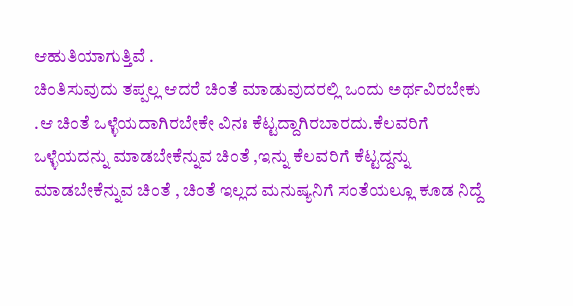ಆಹುತಿಯಾಗುತ್ತಿವೆ .
ಚಿಂತಿಸುವುದು ತಪ್ಪಲ್ಲ ಆದರೆ ಚಿಂತೆ ಮಾಡುವುದರಲ್ಲಿ ಒಂದು ಅರ್ಥವಿರಬೇಕು .ಆ ಚಿಂತೆ ಒಳ್ಳೆಯದಾಗಿರಬೇಕೇ ವಿನಃ ಕೆಟ್ಟದ್ದಾಗಿರಬಾರದು.ಕೆಲವರಿಗೆ ಒಳ್ಳೆಯದನ್ನು ಮಾಡಬೇಕೆನ್ನುವ ಚಿಂತೆ ,ಇನ್ನು ಕೆಲವರಿಗೆ ಕೆಟ್ಟದ್ದನ್ನು ಮಾಡಬೇಕೆನ್ನುವ ಚಿಂತೆ , ಚಿಂತೆ ಇಲ್ಲದ ಮನುಷ್ಯನಿಗೆ ಸಂತೆಯಲ್ಲೂ ಕೂಡ ನಿದ್ದೆ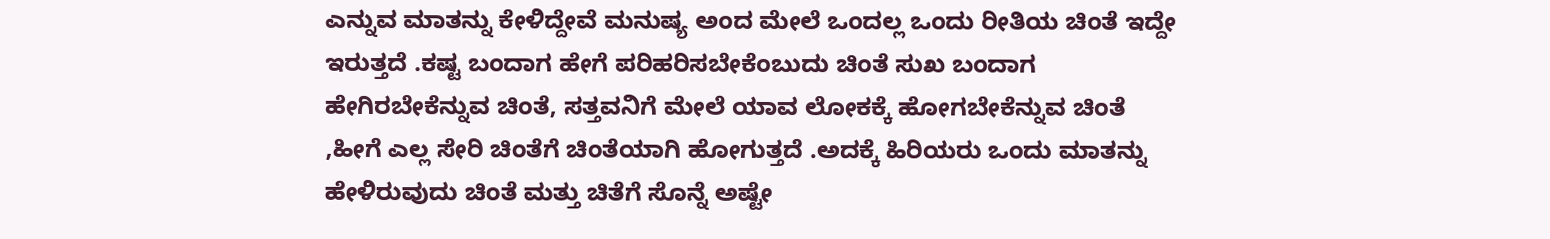ಎನ್ನುವ ಮಾತನ್ನು ಕೇಳಿದ್ದೇವೆ ಮನುಷ್ಯ ಅಂದ ಮೇಲೆ ಒಂದಲ್ಲ ಒಂದು ರೀತಿಯ ಚಿಂತೆ ಇದ್ದೇ ಇರುತ್ತದೆ .ಕಷ್ಟ ಬಂದಾಗ ಹೇಗೆ ಪರಿಹರಿಸಬೇಕೆಂಬುದು ಚಿಂತೆ ಸುಖ ಬಂದಾಗ ಹೇಗಿರಬೇಕೆನ್ನುವ ಚಿಂತೆ, ಸತ್ತವನಿಗೆ ಮೇಲೆ ಯಾವ ಲೋಕಕ್ಕೆ ಹೋಗಬೇಕೆನ್ನುವ ಚಿಂತೆ ,ಹೀಗೆ ಎಲ್ಲ ಸೇರಿ ಚಿಂತೆಗೆ ಚಿಂತೆಯಾಗಿ ಹೋಗುತ್ತದೆ .ಅದಕ್ಕೆ ಹಿರಿಯರು ಒಂದು ಮಾತನ್ನು ಹೇಳಿರುವುದು ಚಿಂತೆ ಮತ್ತು ಚಿತೆಗೆ ಸೊನ್ನೆ ಅಷ್ಟೇ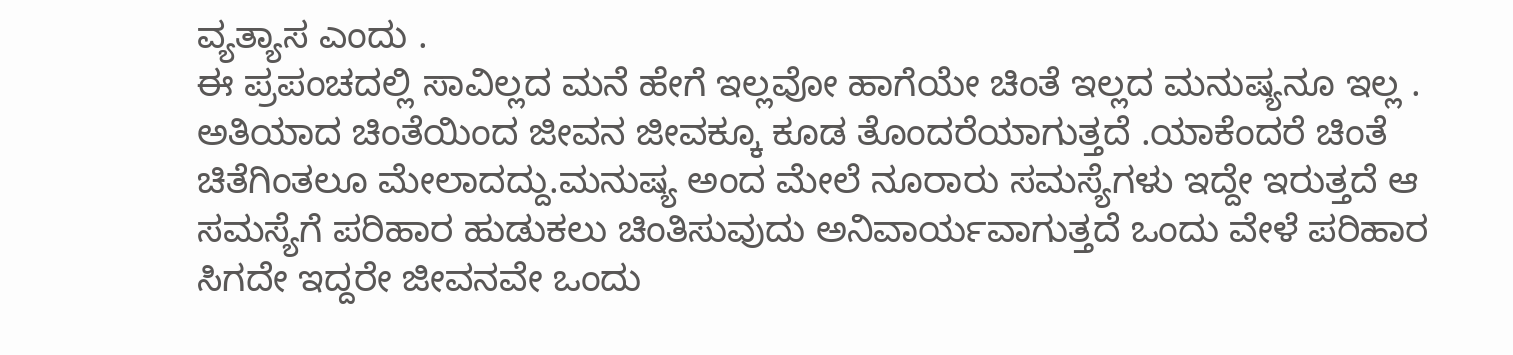ವ್ಯತ್ಯಾಸ ಎಂದು .
ಈ ಪ್ರಪಂಚದಲ್ಲಿ ಸಾವಿಲ್ಲದ ಮನೆ ಹೇಗೆ ಇಲ್ಲವೋ ಹಾಗೆಯೇ ಚಿಂತೆ ಇಲ್ಲದ ಮನುಷ್ಯನೂ ಇಲ್ಲ . ಅತಿಯಾದ ಚಿಂತೆಯಿಂದ ಜೀವನ ಜೀವಕ್ಕೂ ಕೂಡ ತೊಂದರೆಯಾಗುತ್ತದೆ .ಯಾಕೆಂದರೆ ಚಿಂತೆ ಚಿತೆಗಿಂತಲೂ ಮೇಲಾದದ್ದು.ಮನುಷ್ಯ ಅಂದ ಮೇಲೆ ನೂರಾರು ಸಮಸ್ಯೆಗಳು ಇದ್ದೇ ಇರುತ್ತದೆ ಆ ಸಮಸ್ಯೆಗೆ ಪರಿಹಾರ ಹುಡುಕಲು ಚಿಂತಿಸುವುದು ಅನಿವಾರ್ಯವಾಗುತ್ತದೆ ಒಂದು ವೇಳೆ ಪರಿಹಾರ ಸಿಗದೇ ಇದ್ದರೇ ಜೀವನವೇ ಒಂದು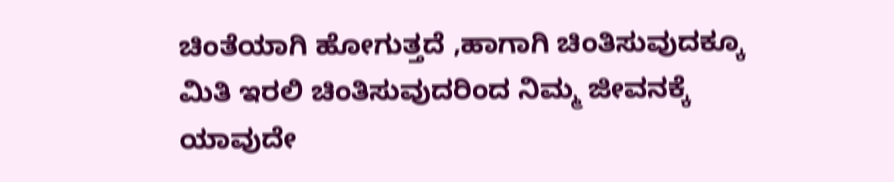ಚಿಂತೆಯಾಗಿ ಹೋಗುತ್ತದೆ ,ಹಾಗಾಗಿ ಚಿಂತಿಸುವುದಕ್ಕೂ ಮಿತಿ ಇರಲಿ ಚಿಂತಿಸುವುದರಿಂದ ನಿಮ್ಮ ಜೀವನಕ್ಕೆ ಯಾವುದೇ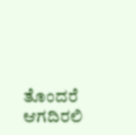ತೊಂದರೆ ಆಗದಿರಲಿ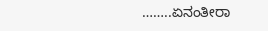……..ಏನಂತೀರಾ